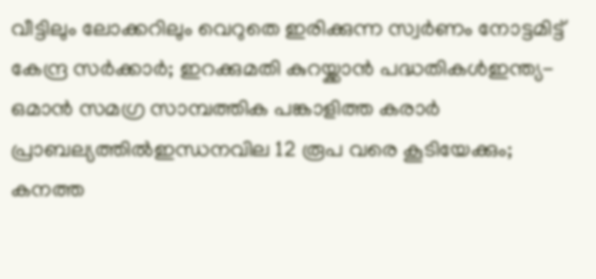വീട്ടിലും ലോക്കറിലും വെറുതെ ഇരിക്കുന്ന സ്വർണം നോട്ടമിട്ട് കേന്ദ്ര സർക്കാർ; ഇറക്കുമതി കുറയ്ക്കാന്‍ പദ്ധതികള്‍ഇന്ത്യ- ഒമാൻ സമഗ്ര സാമ്പത്തിക പങ്കാളിത്ത കരാർ പ്രാബല്യത്തിൽഇന്ധനവില 12 രൂപ വരെ കൂടിയേക്കും; കനത്ത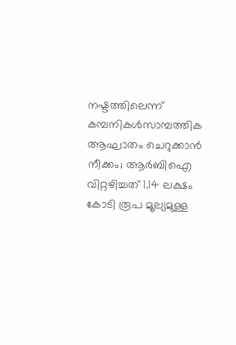നഷ്ടത്തിലെന്ന് കമ്പനികള്‍സാമ്പത്തിക ആഘാതം ചെറുക്കാൻ നീക്കം; ആർബിഐ വിറ്റഴിച്ചത് 1.14 ലക്ഷം കോടി രൂപ മൂല്യമുള്ള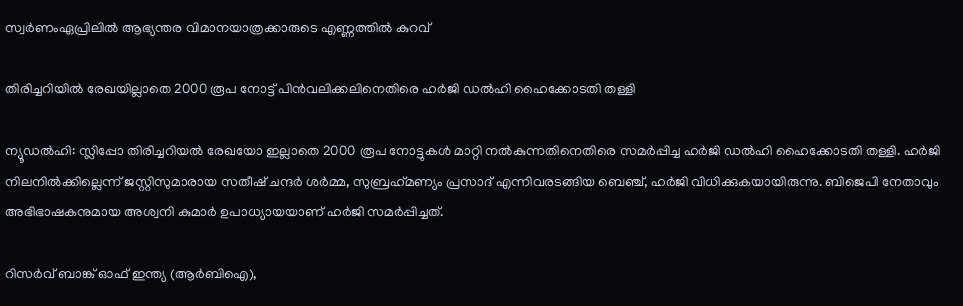സ്വർണംഏപ്രിലിൽ ആഭ്യന്തര വിമാനയാത്രക്കാരുടെ എണ്ണത്തിൽ കുറവ്

തിരിച്ചറിയില്‍ രേഖയില്ലാതെ 2000 രൂപ നോട്ട് പിന്‍വലിക്കലിനെതിരെ ഹര്‍ജി ഡല്‍ഹി ഹൈക്കോടതി തള്ളി

ന്യൂഡല്‍ഹി: സ്ലിപ്പോ തിരിച്ചറിയല്‍ രേഖയോ ഇല്ലാതെ 2000 രൂപ നോട്ടുകള്‍ മാറ്റി നല്‍കുന്നതിനെതിരെ സമര്‍പ്പിച്ച ഹര്‍ജി ഡല്‍ഹി ഹൈക്കോടതി തള്ളി. ഹര്‍ജി നിലനില്‍ക്കില്ലെന്ന് ജസ്റ്റിസുമാരായ സതീഷ് ചന്ദര്‍ ശര്‍മ്മ, സുബ്രഹ്‌മണ്യം പ്രസാദ് എന്നിവരടങ്ങിയ ബെഞ്ച്, ഹര്‍ജി വിധിക്കുകയായിരുന്നു. ബിജെപി നേതാവും അഭിഭാഷകനുമായ അശ്വനി കുമാര്‍ ഉപാധ്യായയാണ് ഹര്‍ജി സമര്‍പ്പിച്ചത്.

റിസര്‍വ് ബാങ്ക് ഓഫ് ഇന്ത്യ (ആര്‍ബിഐ),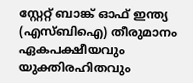സ്റ്റേറ്റ് ബാങ്ക് ഓഫ് ഇന്ത്യ (എസ്ബിഐ) തീരുമാനം ഏകപക്ഷീയവും യുക്തിരഹിതവും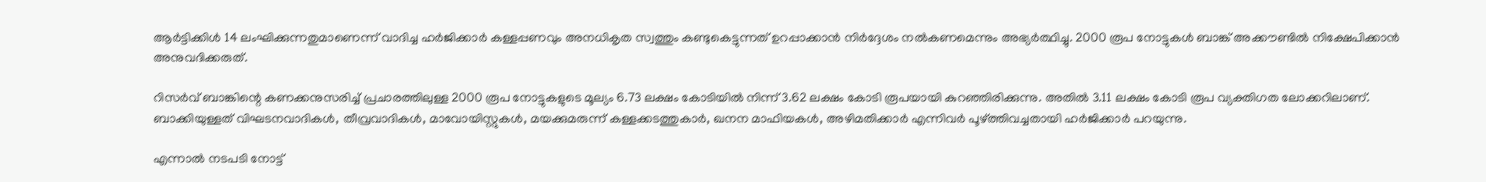ആര്‍ട്ടിക്കിള്‍ 14 ലംഘിക്കുന്നതുമാണെന്ന് വാദിച്ച ഹര്‍ജിക്കാര്‍ കള്ളപ്പണവും അനധികൃത സ്വത്തും കണ്ടുകെട്ടുന്നത് ഉറപ്പാക്കാന്‍ നിര്‍ദ്ദേശം നല്‍കണമെന്നും അഭ്യര്‍ത്ഥിച്ചു. 2000 രൂപ നോട്ടുകള്‍ ബാങ്ക് അക്കൗണ്ടില്‍ നിക്ഷേപിക്കാന്‍ അനുവദിക്കരുത്.

റിസര്‍വ് ബാങ്കിന്റെ കണക്കനുസരിച്ച് പ്രചാരത്തിലുള്ള 2000 രൂപ നോട്ടുകളുടെ മൂല്യം 6.73 ലക്ഷം കോടിയില്‍ നിന്ന് 3.62 ലക്ഷം കോടി രൂപയായി കുറഞ്ഞിരിക്കുന്നു. അതില്‍ 3.11 ലക്ഷം കോടി രൂപ വ്യക്തിഗത ലോക്കറിലാണ്. ബാക്കിയുള്ളത് വിഘടനവാദികള്‍, തീവ്രവാദികള്‍, മാവോയിസ്റ്റുകള്‍, മയക്കുമരുന്ന് കള്ളക്കടത്തുകാര്‍, ഖനന മാഫിയകള്‍, അഴിമതിക്കാര്‍ എന്നിവര്‍ പൂഴ്ത്തിവച്ചതായി ഹര്‍ജിക്കാര്‍ പറയുന്നു.

എന്നാല്‍ നടപടി നോട്ട്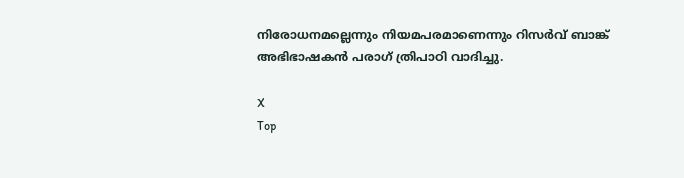നിരോധനമല്ലെന്നും നിയമപരമാണെന്നും റിസര്‍വ് ബാങ്ക് അഭിഭാഷകന്‍ പരാഗ് ത്രിപാഠി വാദിച്ചു.

X
Top